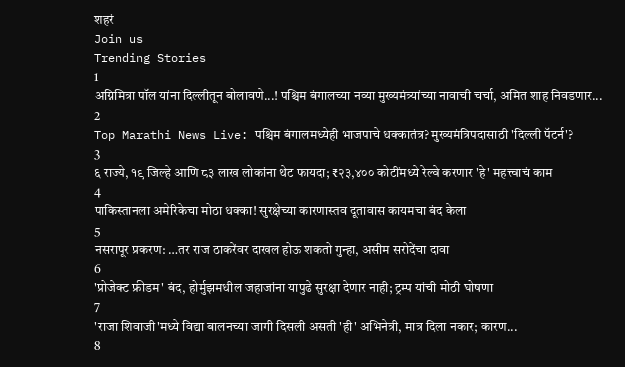शहरं
Join us
Trending Stories
1
अग्निमित्रा पॉल यांना दिल्लीतून बोलावणे...! पश्चिम बंगालच्या नव्या मुख्यमंत्र्यांच्या नावाची चर्चा, अमित शाह निवडणार...
2
Top Marathi News Live: पश्चिम बंगालमध्येही भाजपाचे धक्कातंत्र? मुख्यमंत्रिपदासाठी 'दिल्ली पॅटर्न'?
3
६ राज्ये, १९ जिल्हे आणि ८३ लाख लोकांना थेट फायदा; ₹२३,४०० कोटींमध्ये रेल्वे करणार 'हे' महत्त्वाचं काम
4
पाकिस्तानला अमेरिकेचा मोठा धक्का! सुरक्षेच्या कारणास्तव दूतावास कायमचा बंद केला
5
नसरापूर प्रकरण: …तर राज ठाकरेंवर दाखल होऊ शकतो गुन्हा, असीम सरोदेंचा दावा
6
'प्रोजेक्ट फ्रीडम' बंद, होर्मुझमधील जहाजांना यापुढे सुरक्षा देणार नाही; ट्रम्प यांची मोठी घोषणा
7
'राजा शिवाजी'मध्ये विद्या बालनच्या जागी दिसली असती 'ही' अभिनेत्री, मात्र दिला नकार; कारण...
8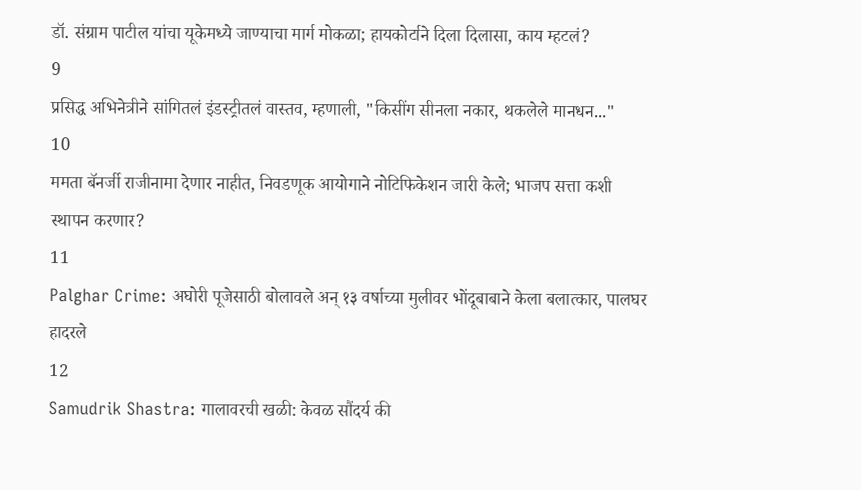डॉ. संग्राम पाटील यांचा यूकेमध्ये जाण्याचा मार्ग मोकळा; हायकोर्टाने दिला दिलासा, काय म्हटलं?
9
प्रसिद्ध अभिनेत्रीने सांगितलं इंडस्ट्रीतलं वास्तव, म्हणाली, "किसींग सीनला नकार, थकलेले मानधन..."
10
ममता बॅनर्जी राजीनामा देणार नाहीत, निवडणूक आयोगाने नोटिफिकेशन जारी केले; भाजप सत्ता कशी स्थापन करणार?
11
Palghar Crime: अघोरी पूजेसाठी बोलावले अन् १३ वर्षाच्या मुलीवर भोंदूबाबाने केला बलात्कार, पालघर हादरले
12
Samudrik Shastra: गालावरची खळी: केवळ सौंदर्य की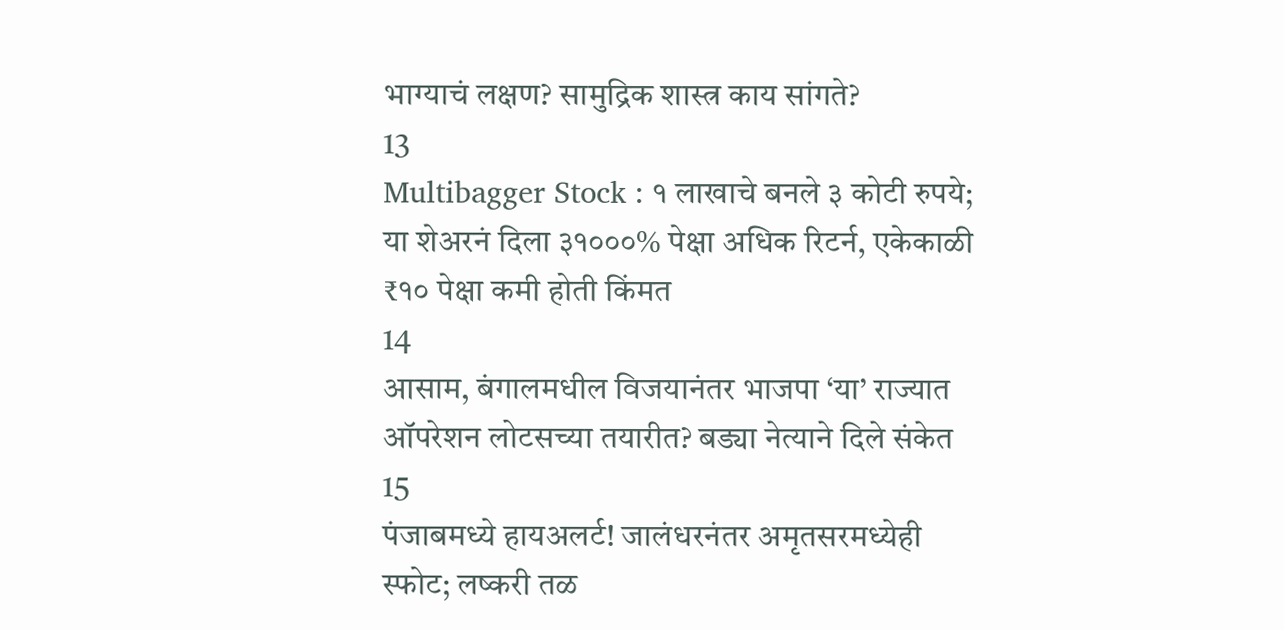भाग्याचं लक्षण? सामुद्रिक शास्त्र काय सांगते?
13
Multibagger Stock : १ लाखाचे बनले ३ कोटी रुपये; या शेअरनं दिला ३१०००% पेक्षा अधिक रिटर्न, एकेकाळी ₹१० पेक्षा कमी होती किंमत
14
आसाम, बंगालमधील विजयानंतर भाजपा ‘या’ राज्यात ऑपरेशन लोटसच्या तयारीत? बड्या नेत्याने दिले संकेत
15
पंजाबमध्ये हायअलर्ट! जालंधरनंतर अमृतसरमध्येही स्फोट; लष्करी तळ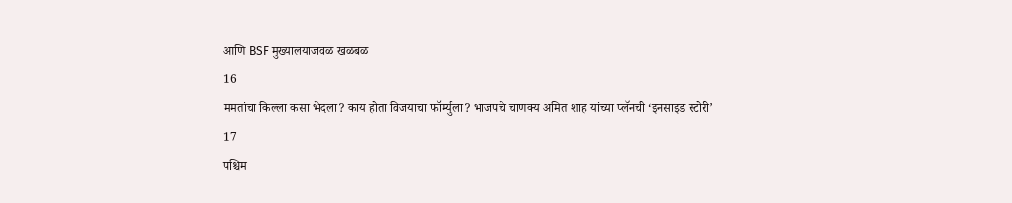आणि BSF मुख्यालयाजवळ खळबळ
16
ममतांचा किल्ला कसा भेदला? काय होता विजयाचा फॉर्म्युला? भाजपचे चाणक्य अमित शाह यांच्या प्लॅनची ‘इनसाइड स्टोरी’
17
पश्चिम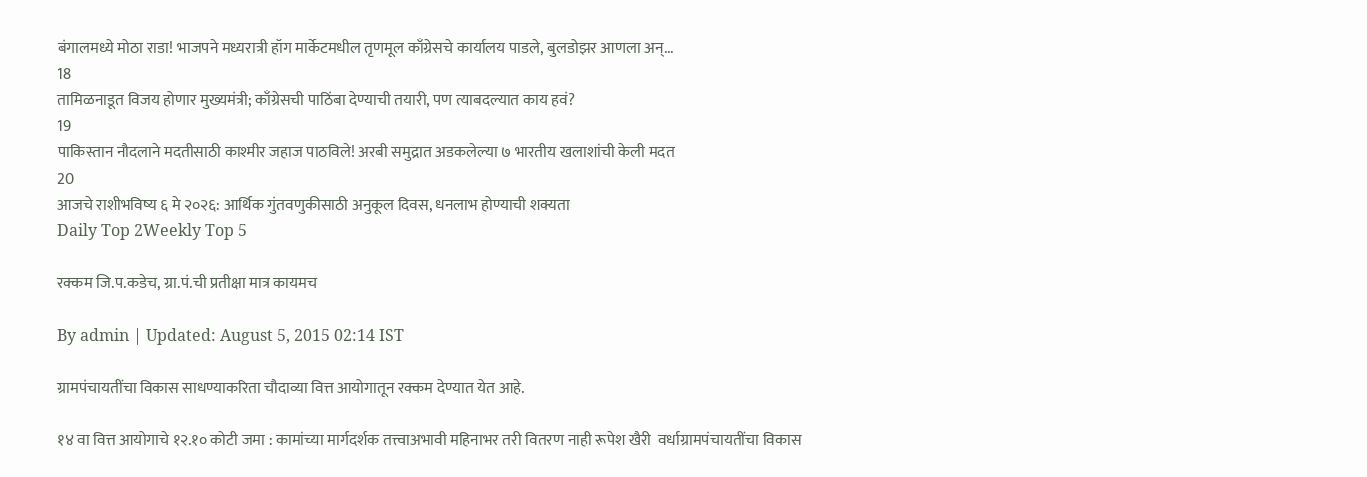बंगालमध्ये मोठा राडा! भाजपने मध्यरात्री हॉग मार्केटमधील तृणमूल काँग्रेसचे कार्यालय पाडले, बुलडोझर आणला अन्...
18
तामिळनाडूत विजय होणार मुख्यमंत्री; काँग्रेसची पाठिंबा देण्याची तयारी, पण त्याबदल्यात काय हवं?
19
पाकिस्तान नौदलाने मदतीसाठी काश्मीर जहाज पाठविले! अरबी समुद्रात अडकलेल्या ७ भारतीय खलाशांची केली मदत
20
आजचे राशीभविष्य ६ मे २०२६: आर्थिक गुंतवणुकीसाठी अनुकूल दिवस, धनलाभ होण्याची शक्यता
Daily Top 2Weekly Top 5

रक्कम जि.प.कडेच, ग्रा.पं.ची प्रतीक्षा मात्र कायमच

By admin | Updated: August 5, 2015 02:14 IST

ग्रामपंचायतींचा विकास साधण्याकरिता चौदाव्या वित्त आयोगातून रक्कम देण्यात येत आहे.

१४ वा वित्त आयोगाचे १२.१० कोटी जमा : कामांच्या मार्गदर्शक तत्त्वाअभावी महिनाभर तरी वितरण नाही रूपेश खैरी  वर्धाग्रामपंचायतींचा विकास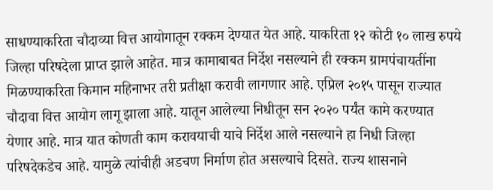साधण्याकरिता चौदाव्या वित्त आयोगातून रक्कम देण्यात येत आहे. याकरिता १२ कोटी १० लाख रुपये जिल्हा परिषदेला प्राप्त झाले आहेत. मात्र कामाबाबत निर्देश नसल्याने ही रक्कम ग्रामपंचायतींना मिळण्याकरिता किमान महिनाभर तरी प्रतीक्षा करावी लागणार आहे. एप्रिल २०१५ पासून राज्यात चौदावा वित्त आयोग लागू झाला आहे. यातून आलेल्या निधीतून सन २०२० पर्यंत कामे करण्यात येणार आहे. मात्र यात कोणती काम करावयाची याचे निर्देश आले नसल्याने हा निधी जिल्हा परिषदेकडेच आहे. यामुळे त्यांचीही अडचण निर्माण होत असल्याचे दिसते. राज्य शासनाने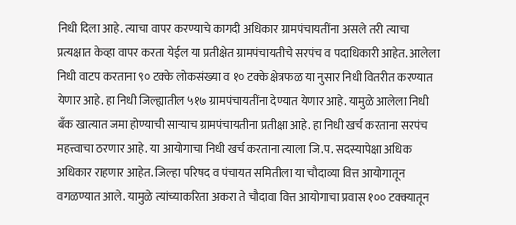निधी दिला आहे. त्याचा वापर करण्याचे कागदी अधिकार ग्रामपंचायतींना असले तरी त्याचा प्रत्यक्षात केव्हा वापर करता येईल या प्रतीक्षेत ग्रामपंचायतीचे सरपंच व पदाधिकारी आहेत. आलेला निधी वाटप करताना ९० टक्के लोकसंख्या व १० टक्के क्षेत्रफळ या नुसार निधी वितरीत करण्यात येणार आहे. हा निधी जिल्ह्यातील ५१७ ग्रामपंचायतींना देण्यात येणार आहे. यामुळे आलेला निधी बँक खात्यात जमा होण्याची साऱ्याच ग्रामपंचायतीना प्रतीक्षा आहे. हा निधी खर्च करताना सरपंच महत्त्वाचा ठरणार आहे. या आयोगाचा निधी खर्च करताना त्याला जि.प. सदस्यापेक्षा अधिक अधिकार राहणार आहेत. जिल्हा परिषद व पंचायत समितीला या चौदाव्या वित्त आयोगातून वगळण्यात आले. यामुळे त्यांच्याकरिता अकरा ते चौदावा वित्त आयोगाचा प्रवास १०० टक्क्यातून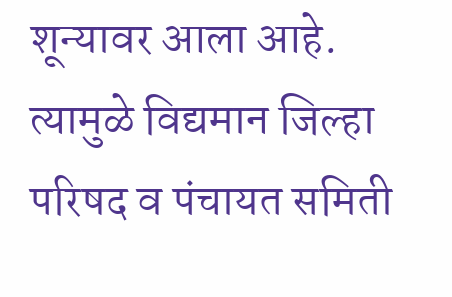शून्यावर आला आहे. त्यामुळे विद्यमान जिल्हा परिषद व पंचायत समिती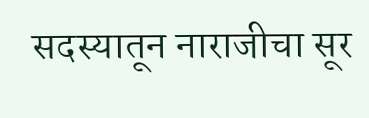सदस्यातून नाराजीचा सूर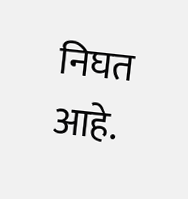निघत आहे.